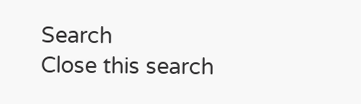Search
Close this search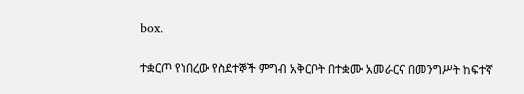box.

ተቋርጦ የነበረው የስደተኞች ምግብ አቅርቦት በተቋሙ አመራርና በመንግሥት ከፍተኛ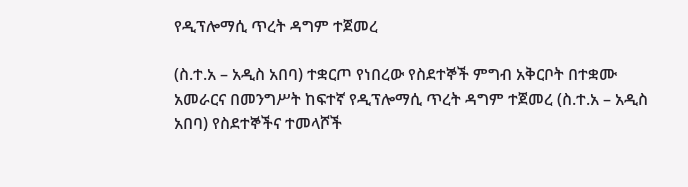የዲፕሎማሲ ጥረት ዳግም ተጀመረ

(ስ.ተ.አ – አዲስ አበባ) ተቋርጦ የነበረው የስደተኞች ምግብ አቅርቦት በተቋሙ አመራርና በመንግሥት ከፍተኛ የዲፕሎማሲ ጥረት ዳግም ተጀመረ (ስ.ተ.አ – አዲስ አበባ) የስደተኞችና ተመላሾች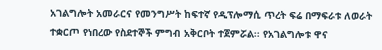አገልግሎት አመራርና የመንግሥት ከፍተኛ የዲፕሎማሲ ጥረት ፍሬ በማፍራቱ ለወራት ተቋርጦ የነበረው የስደተኞች ምግብ አቅርቦት ተጀምሯል፡፡ የአገልግሎቱ ዋና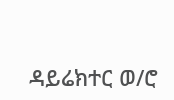ዳይሬክተር ወ/ሮ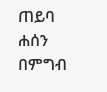ጠይባ ሐሰን በምግብ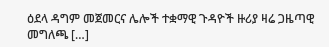ዕደላ ዳግም መጀመርና ሌሎች ተቋማዊ ጉዳዮች ዙሪያ ዛሬ ጋዜጣዊ መግለጫ […]